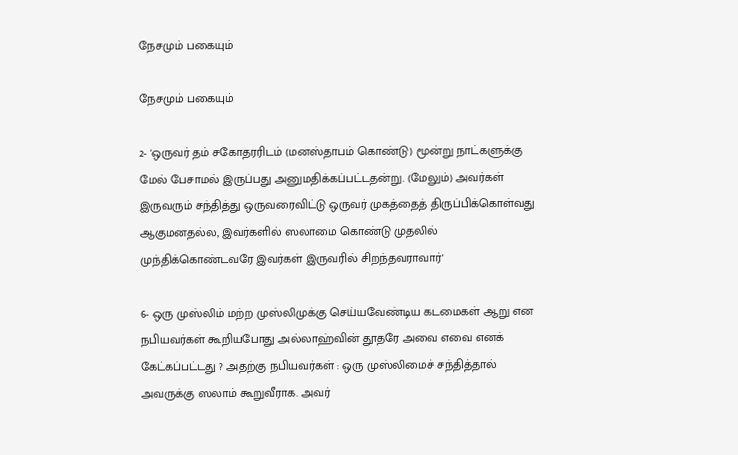நேசமும் பகையும்

நேசமும் பகையும்

2- 'ஒருவர் தம் சகோதரரிடம் (மனஸ்தாபம் கொண்டு) மூன்று நாட்களுக்கு மேல் பேசாமல் இருப்பது அனுமதிக்கப்பட்டதன்று. (மேலும்) அவர்கள் இருவரும் சந்தித்து ஒருவரைவிட்டு ஒருவர் முகத்தைத் திருப்பிக்கொள்வது ஆகுமனதல்ல, இவர்களில் ஸலாமை கொண்டு முதலில் முந்திக்கொண்டவரே இவர்கள் இருவரில் சிறந்தவராவார்'

6- ஒரு முஸ்லிம் மற்ற முஸ்லிமுக்கு செய்யவேண்டிய கடமைகள் ஆறு என நபியவர்கள் கூறியபோது அல்லாஹ்வின் தூதரே அவை எவை எனக் கேட்கப்பட்டது ? அதற்கு நபியவர்கள் : ஒரு முஸ்லிமைச் சந்தித்தால் அவருக்கு ஸலாம் கூறுவீராக. அவர்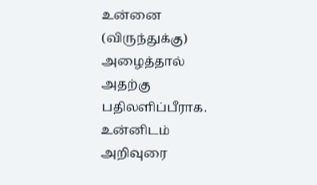உன்னை (விருந்துக்கு) அழைத்தால் அதற்கு பதிலளிப்பீராக. உன்னிடம் அறிவுரை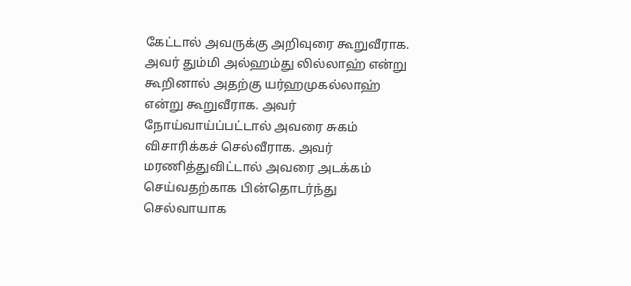கேட்டால் அவருக்கு அறிவுரை கூறுவீராக. அவர் தும்மி அல்ஹம்து லில்லாஹ் என்று கூறினால் அதற்கு யர்ஹமுகல்லாஹ் என்று கூறுவீராக. அவர் நோய்வாய்ப்பட்டால் அவரை சுகம் விசாரிக்கச் செல்வீராக. அவர் மரணித்துவிட்டால் அவரை அடக்கம் செய்வதற்காக பின்தொடர்ந்து செல்வாயாக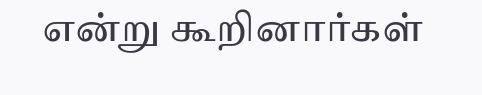என்று கூறினார்கள்